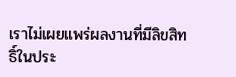เราไม่เผยแพร่ผลงานที่มีลิขสิทธิ์ในประ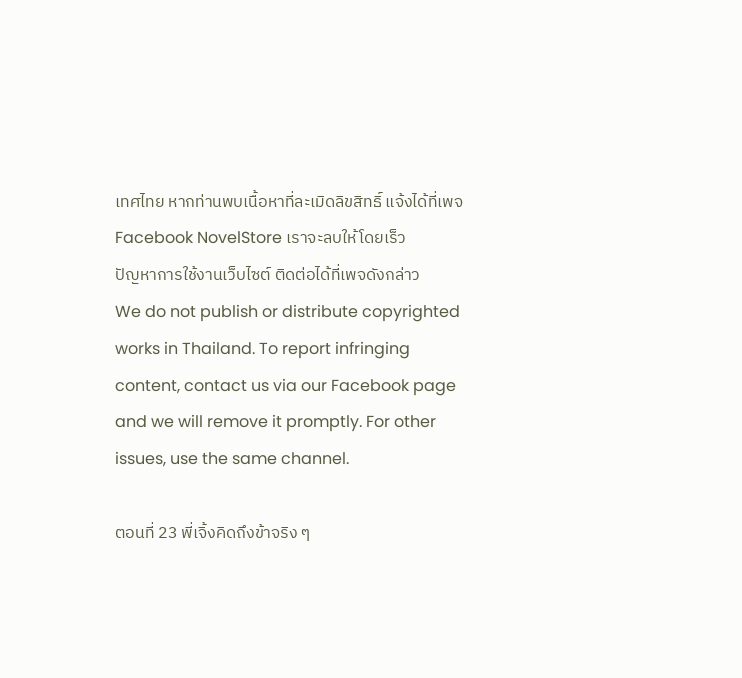เทศไทย หากท่านพบเนื้อหาที่ละเมิดลิขสิทธิ์ แจ้งได้ที่เพจ Facebook NovelStore เราจะลบให้โดยเร็ว
ปัญหาการใช้งานเว็บไซต์ ติดต่อได้ที่เพจดังกล่าว
We do not publish or distribute copyrighted works in Thailand. To report infringing content, contact us via our Facebook page and we will remove it promptly. For other issues, use the same channel.

ตอนที่ 23 พี่เจิ้งคิดถึงข้าจริง ๆ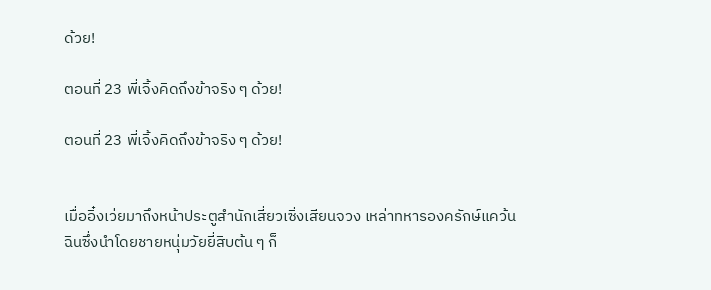ด้วย!

ตอนที่ 23 พี่เจิ้งคิดถึงข้าจริง ๆ ด้วย!

ตอนที่ 23 พี่เจิ้งคิดถึงข้าจริง ๆ ด้วย!


เมื่ออิ๋งเว่ยมาถึงหน้าประตูสำนักเสี่ยวเซิ่งเสียนจวง เหล่าทหารองครักษ์แคว้นฉินซึ่งนำโดยชายหนุ่มวัยยี่สิบต้น ๆ ก็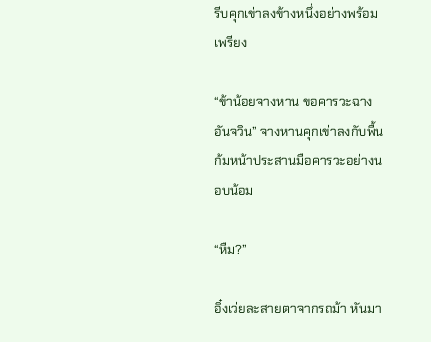รีบคุกเข่าลงข้างหนึ่งอย่างพร้อมเพรียง

“ข้าน้อยจางหาน ขอคารวะฉางอันจวิน” จางหานคุกเข่าลงกับพื้น ก้มหน้าประสานมือคารวะอย่างนอบน้อม

“หืม?”

อิ๋งเว่ยละสายตาจากรถม้า หันมา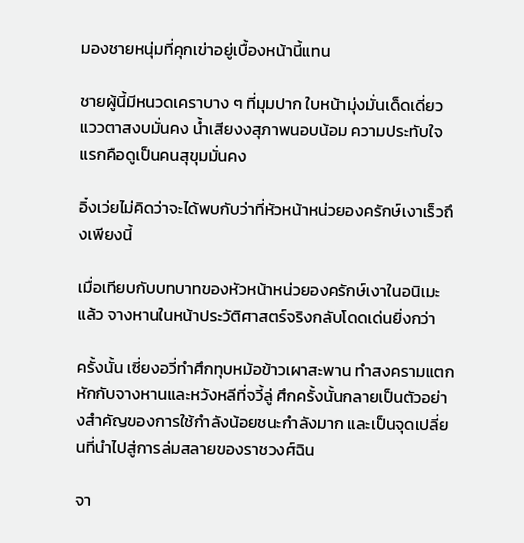มองชายหนุ่มที่คุกเข่าอยู่เบื้องหน้านี้แทน

ชายผู้นี้มีหนวดเคราบาง ๆ ที่มุมปาก ใบหน้ามุ่งมั่นเด็ดเดี่ยว แววตาสงบมั่นคง น้ำเสียงงสุภาพนอบน้อม ความประทับใจแรกคือดูเป็นคนสุขุมมั่นคง

อิ๋งเว่ยไม่คิดว่าจะได้พบกับว่าที่หัวหน้าหน่วยองครักษ์เงาเร็วถึงเพียงนี้

เมื่อเทียบกับบทบาทของหัวหน้าหน่วยองครักษ์เงาในอนิเมะแล้ว จางหานในหน้าประวัติศาสตร์จริงกลับโดดเด่นยิ่งกว่า

ครั้งนั้น เซี่ยงอวี่ทำศึกทุบหม้อข้าวเผาสะพาน ทำสงครามแตกหักกับจางหานและหวังหลีที่จวี้ลู่ ศึกครั้งนั้นกลายเป็นตัวอย่างสำคัญของการใช้กำลังน้อยชนะกำลังมาก และเป็นจุดเปลี่ยนที่นำไปสู่การล่มสลายของราชวงศ์ฉิน

จา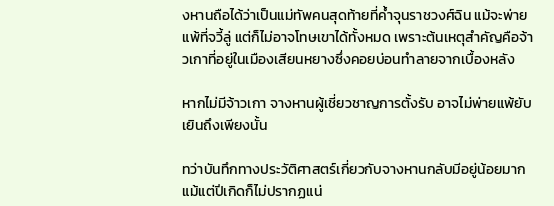งหานถือได้ว่าเป็นแม่ทัพคนสุดท้ายที่ค้ำจุนราชวงศ์ฉิน แม้จะพ่ายแพ้ที่จวี้ลู่ แต่ก็ไม่อาจโทษเขาได้ทั้งหมด เพราะต้นเหตุสำคัญคือจ้าวเกาที่อยู่ในเมืองเสียนหยางซึ่งคอยบ่อนทำลายจากเบื้องหลัง

หากไม่มีจ้าวเกา จางหานผู้เชี่ยวชาญการตั้งรับ อาจไม่พ่ายแพ้ยับเยินถึงเพียงนั้น

ทว่าบันทึกทางประวัติศาสตร์เกี่ยวกับจางหานกลับมีอยู่น้อยมาก แม้แต่ปีเกิดก็ไม่ปรากฏแน่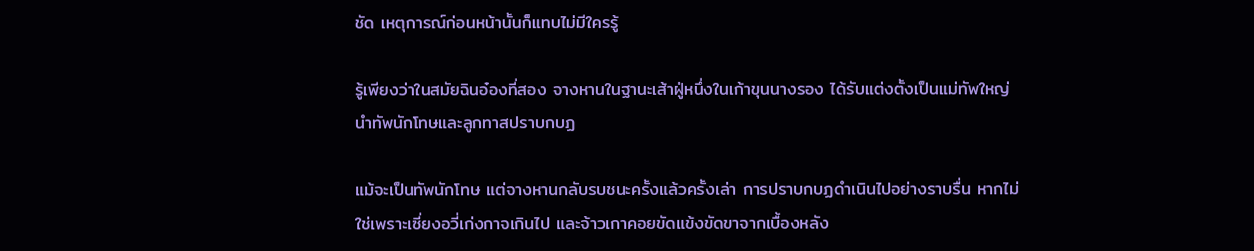ชัด เหตุการณ์ก่อนหน้านั้นก็แทบไม่มีใครรู้

รู้เพียงว่าในสมัยฉินอ๋องที่สอง จางหานในฐานะเส้าฝู่หนึ่งในเก้าขุนนางรอง ได้รับแต่งตั้งเป็นแม่ทัพใหญ่ นำทัพนักโทษและลูกทาสปราบกบฏ

แม้จะเป็นทัพนักโทษ แต่จางหานกลับรบชนะครั้งแล้วครั้งเล่า การปราบกบฏดำเนินไปอย่างราบรื่น หากไม่ใช่เพราะเซี่ยงอวี่เก่งกาจเกินไป และจ้าวเกาคอยขัดแข้งขัดขาจากเบื้องหลัง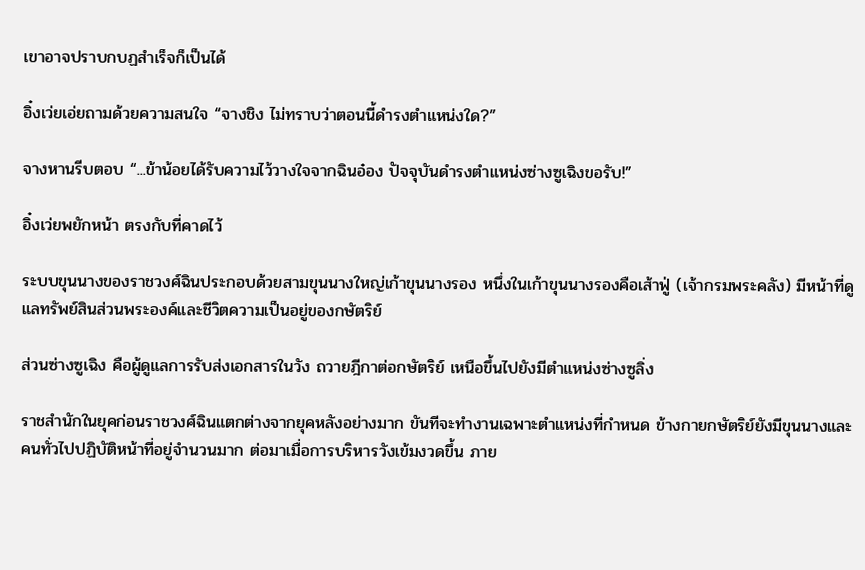เขาอาจปราบกบฏสำเร็จก็เป็นได้

อิ๋งเว่ยเอ่ยถามด้วยความสนใจ “จางชิง ไม่ทราบว่าตอนนี้ดำรงตำแหน่งใด?”

จางหานรีบตอบ “...ข้าน้อยได้รับความไว้วางใจจากฉินอ๋อง ปัจจุบันดำรงตำแหน่งซ่างซูเฉิงขอรับ!”

อิ๋งเว่ยพยักหน้า ตรงกับที่คาดไว้

ระบบขุนนางของราชวงศ์ฉินประกอบด้วยสามขุนนางใหญ่เก้าขุนนางรอง หนึ่งในเก้าขุนนางรองคือเส้าฟู่ (เจ้ากรมพระคลัง) มีหน้าที่ดูแลทรัพย์สินส่วนพระองค์และชีวิตความเป็นอยู่ของกษัตริย์

ส่วนซ่างซูเฉิง คือผู้ดูแลการรับส่งเอกสารในวัง ถวายฎีกาต่อกษัตริย์ เหนือขึ้นไปยังมีตำแหน่งซ่างซูลิ่ง

ราชสำนักในยุคก่อนราชวงศ์ฉินแตกต่างจากยุคหลังอย่างมาก ขันทีจะทำงานเฉพาะตำแหน่งที่กำหนด ข้างกายกษัตริย์ยังมีขุนนางและคนทั่วไปปฏิบัติหน้าที่อยู่จำนวนมาก ต่อมาเมื่อการบริหารวังเข้มงวดขึ้น ภาย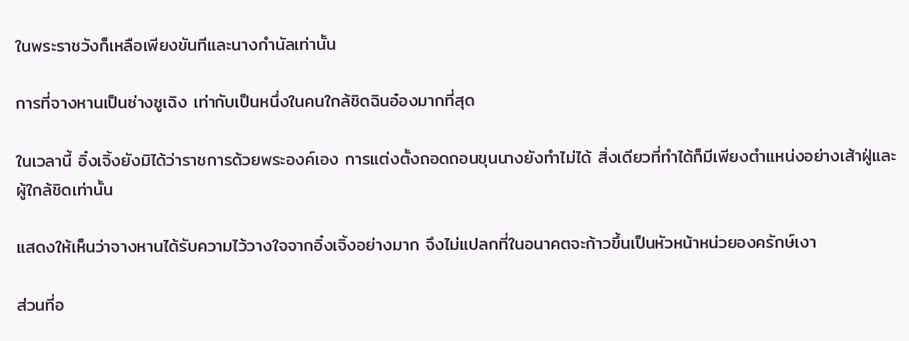ในพระราชวังก็เหลือเพียงขันทีและนางกำนัลเท่านั้น

การที่จางหานเป็นซ่างซูเฉิง เท่ากับเป็นหนึ่งในคนใกล้ชิดฉินอ๋องมากที่สุด

ในเวลานี้ อิ๋งเจิ้งยังมิได้ว่าราชการด้วยพระองค์เอง การแต่งตั้งถอดถอนขุนนางยังทำไม่ได้ สิ่งเดียวที่ทำได้ก็มีเพียงตำแหน่งอย่างเส้าฝู่และผู้ใกล้ชิดเท่านั้น

แสดงให้เห็นว่าจางหานได้รับความไว้วางใจจากอิ๋งเจิ้งอย่างมาก จึงไม่แปลกที่ในอนาคตจะก้าวขึ้นเป็นหัวหน้าหน่วยองครักษ์เงา

ส่วนที่อ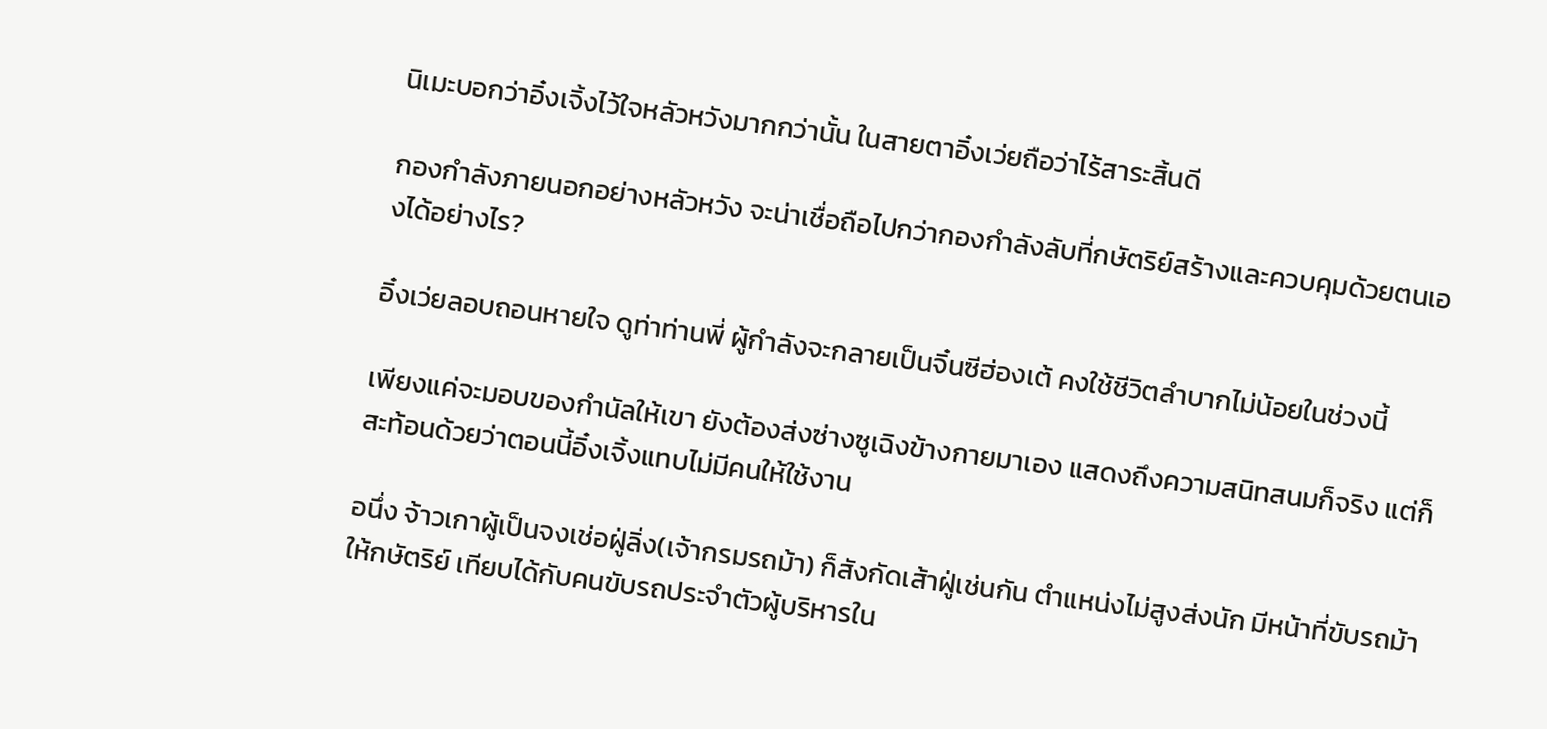นิเมะบอกว่าอิ๋งเจิ้งไว้ใจหลัวหวังมากกว่านั้น ในสายตาอิ๋งเว่ยถือว่าไร้สาระสิ้นดี

กองกำลังภายนอกอย่างหลัวหวัง จะน่าเชื่อถือไปกว่ากองกำลังลับที่กษัตริย์สร้างและควบคุมด้วยตนเองได้อย่างไร?

อิ๋งเว่ยลอบถอนหายใจ ดูท่าท่านพี่ ผู้กำลังจะกลายเป็นจิ๋นซีฮ่องเต้ คงใช้ชีวิตลำบากไม่น้อยในช่วงนี้

เพียงแค่จะมอบของกำนัลให้เขา ยังต้องส่งซ่างซูเฉิงข้างกายมาเอง แสดงถึงความสนิทสนมก็จริง แต่ก็สะท้อนด้วยว่าตอนนี้อิ๋งเจิ้งแทบไม่มีคนให้ใช้งาน

อนึ่ง จ้าวเกาผู้เป็นจงเช่อฝู่ลิ่ง(เจ้ากรมรถม้า) ก็สังกัดเส้าฝู่เช่นกัน ตำแหน่งไม่สูงส่งนัก มีหน้าที่ขับรถม้าให้กษัตริย์ เทียบได้กับคนขับรถประจำตัวผู้บริหารใน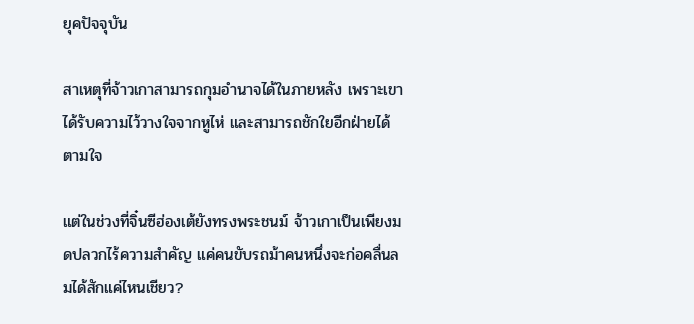ยุคปัจจุบัน

สาเหตุที่จ้าวเกาสามารถกุมอำนาจได้ในภายหลัง เพราะเขาได้รับความไว้วางใจจากหูไห่ และสามารถชักใยอีกฝ่ายได้ตามใจ

แต่ในช่วงที่จิ๋นซีฮ่องเต้ยังทรงพระชนม์ จ้าวเกาเป็นเพียงมดปลวกไร้ความสำคัญ แค่คนขับรถม้าคนหนึ่งจะก่อคลื่นลมได้สักแค่ไหนเชียว?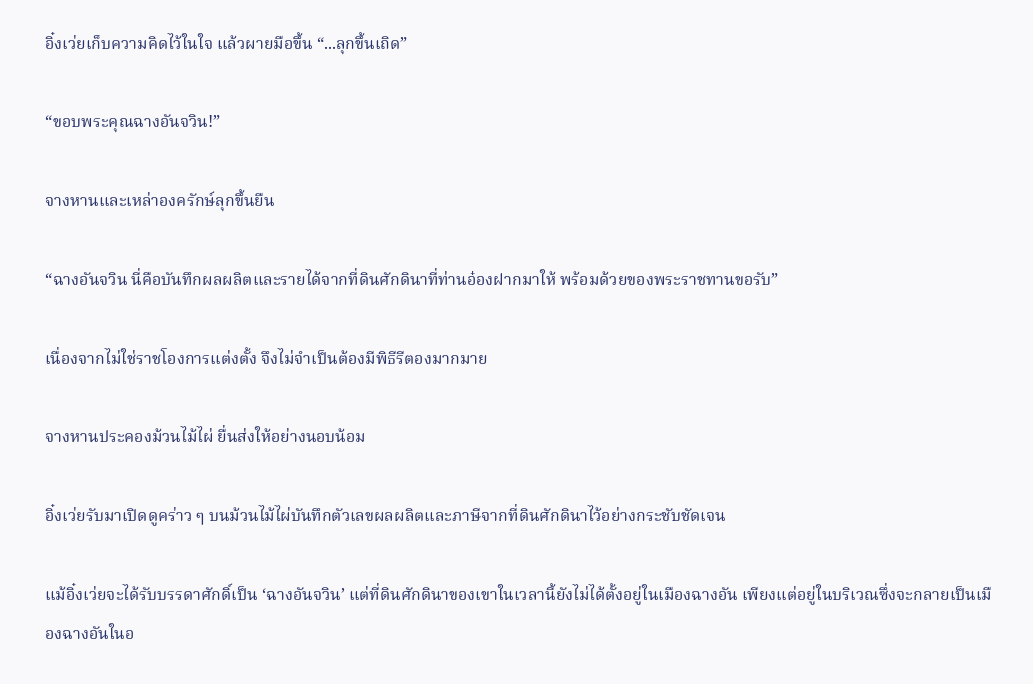อิ๋งเว่ยเก็บความคิดไว้ในใจ แล้วผายมือขึ้น “...ลุกขึ้นเถิด”

“ขอบพระคุณฉางอันจวิน!”

จางหานและเหล่าองครักษ์ลุกขึ้นยืน

“ฉางอันจวิน นี่คือบันทึกผลผลิตและรายได้จากที่ดินศักดินาที่ท่านอ๋องฝากมาให้ พร้อมด้วยของพระราชทานขอรับ”

เนื่องจากไม่ใช่ราชโองการแต่งตั้ง จึงไม่จำเป็นต้องมีพิธีรีตองมากมาย

จางหานประคองม้วนไม้ไผ่ ยื่นส่งให้อย่างนอบน้อม

อิ๋งเว่ยรับมาเปิดดูคร่าว ๆ บนม้วนไม้ไผ่บันทึกตัวเลขผลผลิตและภาษีจากที่ดินศักดินาไว้อย่างกระชับชัดเจน

แม้อิ๋งเว่ยจะได้รับบรรดาศักดิ์เป็น ‘ฉางอันจวิน’ แต่ที่ดินศักดินาของเขาในเวลานี้ยังไม่ได้ตั้งอยู่ในเมืองฉางอัน เพียงแต่อยู่ในบริเวณซึ่งจะกลายเป็นเมืองฉางอันในอ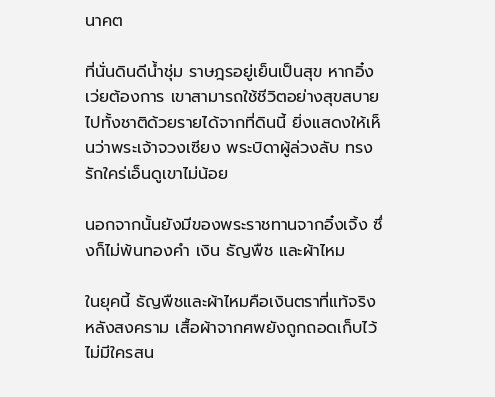นาคต

ที่นั่นดินดีน้ำชุ่ม ราษฎรอยู่เย็นเป็นสุข หากอิ๋งเว่ยต้องการ เขาสามารถใช้ชีวิตอย่างสุขสบายไปทั้งชาติด้วยรายได้จากที่ดินนี้ ยิ่งแสดงให้เห็นว่าพระเจ้าจวงเซียง พระบิดาผู้ล่วงลับ ทรงรักใคร่เอ็นดูเขาไม่น้อย

นอกจากนั้นยังมีของพระราชทานจากอิ๋งเจิ้ง ซึ่งก็ไม่พ้นทองคำ เงิน ธัญพืช และผ้าไหม

ในยุคนี้ ธัญพืชและผ้าไหมคือเงินตราที่แท้จริง หลังสงคราม เสื้อผ้าจากศพยังถูกถอดเก็บไว้ ไม่มีใครสน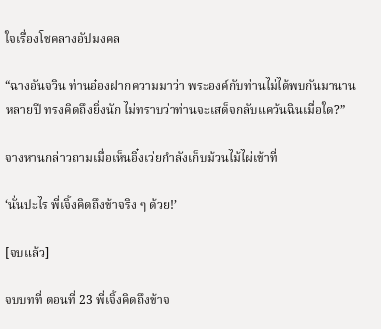ใจเรื่องโชคลางอัปมงคล

“ฉางอันจวิน ท่านอ๋องฝากความมาว่า พระองค์กับท่านไม่ได้พบกันมานานหลายปี ทรงคิดถึงยิ่งนัก ไม่ทราบว่าท่านจะเสด็จกลับแคว้นฉินเมื่อใด?”

จางหานกล่าวถามเมื่อเห็นอิ๋งเว่ยกำลังเก็บม้วนไม้ไผ่เข้าที่

‘นั่นปะไร พี่เจิ้งคิดถึงข้าจริง ๆ ด้วย!’

[จบแล้ว]

จบบทที่ ตอนที่ 23 พี่เจิ้งคิดถึงข้าจ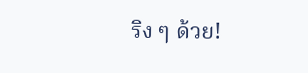ริง ๆ ด้วย!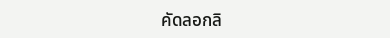คัดลอกลิ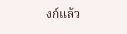งก์แล้ว